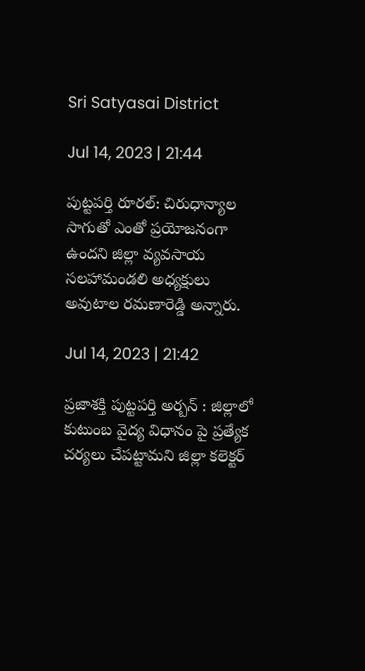Sri Satyasai District

Jul 14, 2023 | 21:44

పుట్టపర్తి రూరల్‌: చిరుధాన్యాల సాగుతో ఎంతో ప్రయోజనంగా ఉందని జిల్లా వ్యవసాయ సలహామండలి అధ్యక్షులు అవుటాల రమణారెడ్డి అన్నారు.

Jul 14, 2023 | 21:42

ప్రజాశక్తి పుట్టపర్తి అర్బన్‌ : జిల్లాలో కుటుంబ వైద్య విధానం పై ప్రత్యేక చర్యలు చేపట్టామని జిల్లా కలెక్టర్‌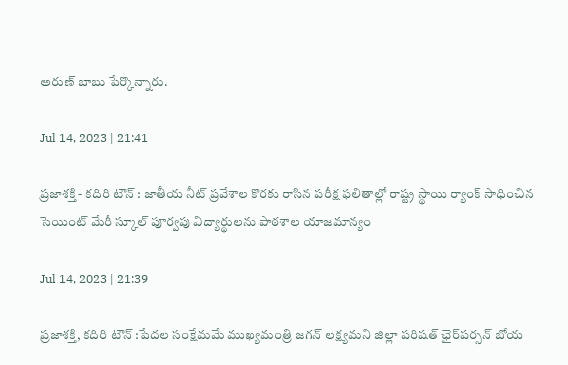అరుణ్‌ బాబు పేర్కొన్నారు.

Jul 14, 2023 | 21:41

ప్రజాశక్తి - కదిరి టౌన్‌ : జాతీయ నీట్‌ ప్రవేశాల కొరకు రాసిన పరీక్ష ఫలితాల్లో రాష్ట్ర స్థాయి ర్యాంక్‌ సాధించిన సెయింట్‌ మేరీ స్కూల్‌ పూర్వపు విద్యార్థులను పాఠశాల యాజమాన్యం

Jul 14, 2023 | 21:39

ప్రజాశక్తి, కదిరి టౌన్‌ :పేదల సంక్షేమమే ముఖ్యమంత్రి జగన్‌ లక్ష్యమని జిల్లా పరిషత్‌ ఛైర్‌పర్సన్‌ బోయ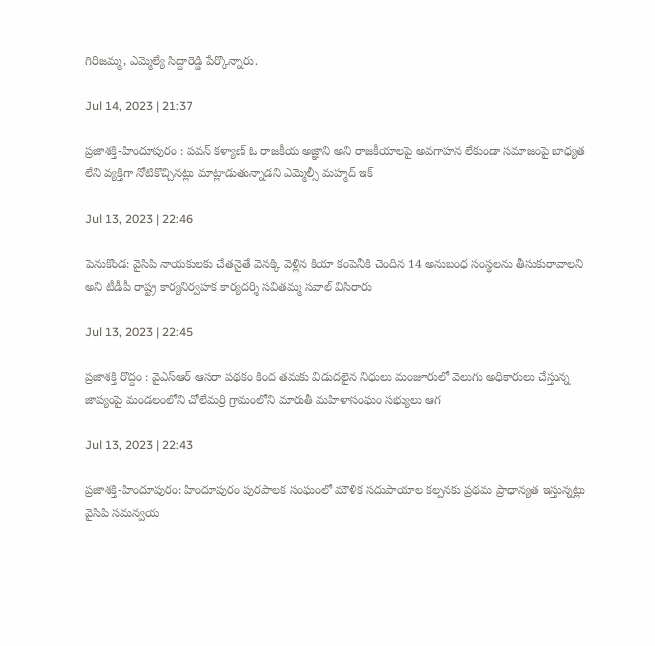గిరిజమ్మ, ఎమ్మెల్యే సిద్దారెడ్డి పేర్కొన్నారు.

Jul 14, 2023 | 21:37

ప్రజాశక్తి-హిందూపురం : పవన్‌ కళ్యాణ్‌ ఓ రాజకీయ అజ్ఞాని అని రాజకీయాలపై అవగాహన లేకుండా సమాజంపై బాధ్యత లేని వ్యక్తిగా నోటికొచ్చినట్లు మాట్లాడుతున్నాడని ఎమ్మెల్సీ మహ్మద్‌ ఇక్

Jul 13, 2023 | 22:46

పెనుకొండ: వైసిపి నాయకులకు చేతనైతే వెనక్కి వెళ్లిన కియా కంపెనీకి చెందిన 14 అనుబంధ సంస్థలను తీసుకురావాలని అని టీడీపీ రాష్ట్ర కార్యనిర్వహక కార్యదర్శి సవితమ్మ సవాల్‌ విసిరారు

Jul 13, 2023 | 22:45

ప్రజాశక్తి రొద్దం : వైఎస్‌ఆర్‌ ఆసరా పథకం కింద తమకు విడుదలైన నిధులు మంజూరులో వెలుగు అధికారులు చేస్తున్న జాప్యంపై మండలంలోని చోలేమర్రి గ్రామంలోని మారుతీ మహిళాసంఘం సభ్యులు ఆగ

Jul 13, 2023 | 22:43

ప్రజాశక్తి-హిందూపురం: హిందూపురం పురపాలక సంఘంలో మౌళిక సదుపాయాల కల్పనకు ప్రథమ ప్రాధాన్యత ఇస్తున్నట్లు వైసిపి సమన్వయ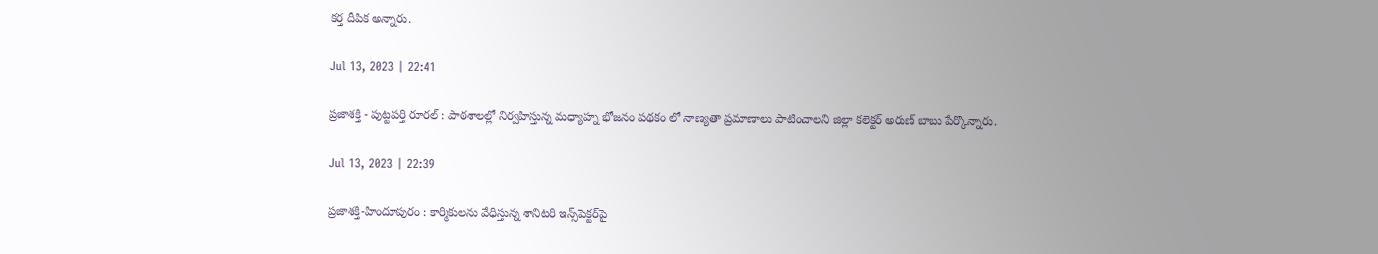కర్త దీపిక అన్నారు.

Jul 13, 2023 | 22:41

ప్రజాశక్తి - పుట్టపర్తి రూరల్‌ : పాఠశాలల్లో నిర్వహిస్తున్న మధ్యాహ్న భోజనం పథకం లో నాణ్యతా ప్రమాణాలు పాటించాలని జిల్లా కలెక్టర్‌ అరుణ్‌ బాబు పేర్కొన్నారు.

Jul 13, 2023 | 22:39

ప్రజాశక్తి-హిందూపురం : కార్మికులను వేధిస్తున్న శానిటరి ఇన్స్‌పెక్టర్‌పై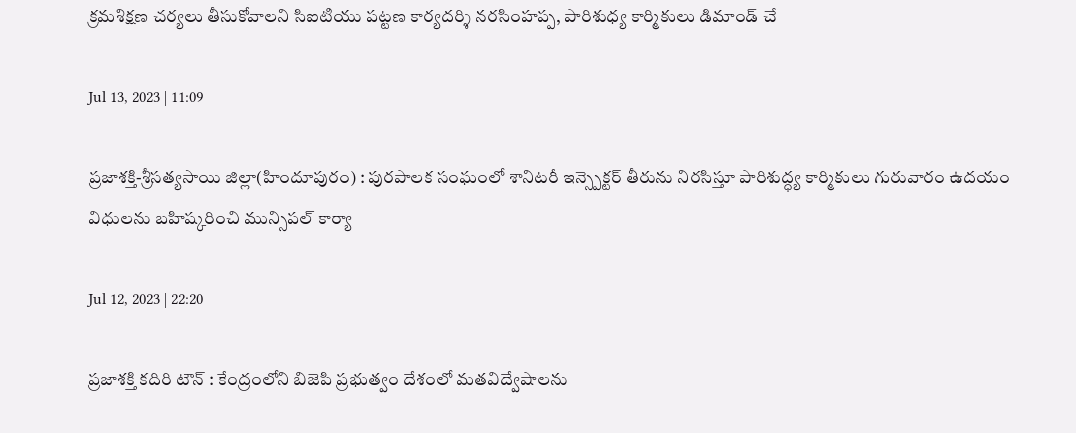క్రమశిక్షణ చర్యలు తీసుకోవాలని సిఐటియు పట్టణ కార్యదర్శి నరసింహప్ప, పారిశుధ్య కార్మికులు డిమాండ్‌ చే

Jul 13, 2023 | 11:09

ప్రజాశక్తి-శ్రీసత్యసాయి జిల్లా(హిందూపురం) : పురపాలక సంఘంలో శానిటరీ ఇన్స్పెక్టర్ తీరును నిరసిస్తూ పారిశుద్ధ్య కార్మికులు గురువారం ఉదయం విధులను బహిష్కరించి మున్సిపల్ కార్యా

Jul 12, 2023 | 22:20

ప్రజాశక్తి కదిరి టౌన్‌ : కేంద్రంలోని బిజెపి ప్రభుత్వం దేశంలో మతవిద్వేషాలను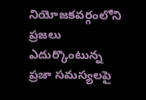నియోజకవర్గంలోని ప్రజలు ఎదుర్కొంటున్న ప్రజా సమస్యలపై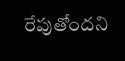రేపుతోందని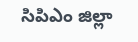సిపిఎం జిల్లా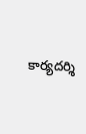కార్యదర్శి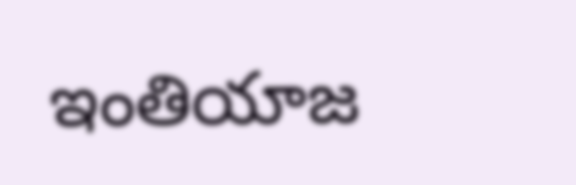ఇంతియాజ